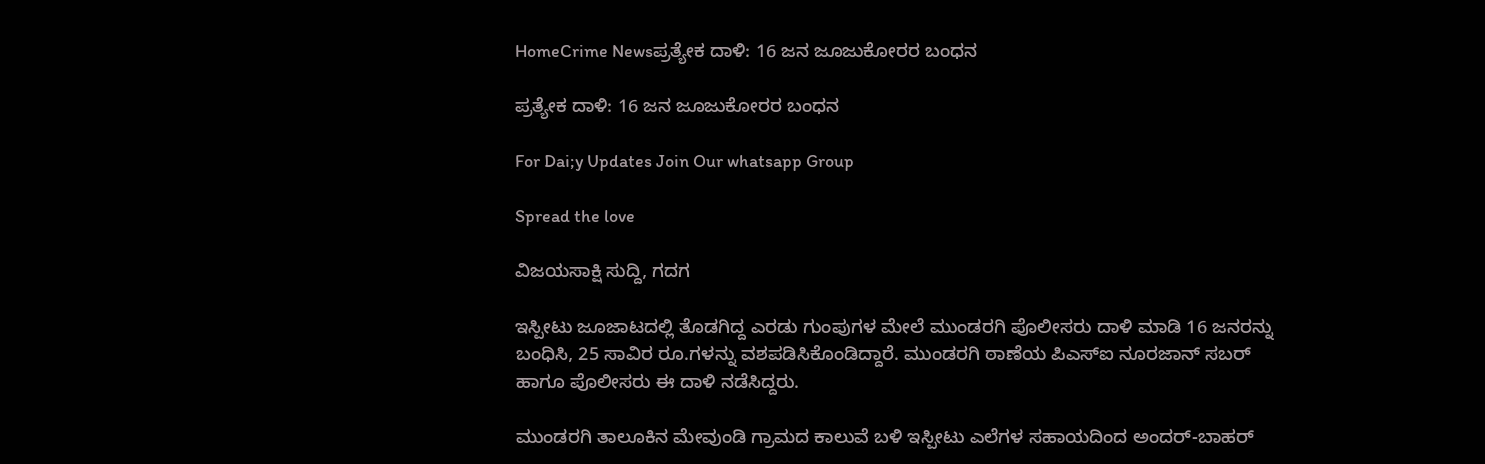HomeCrime Newsಪ್ರತ್ಯೇಕ ದಾಳಿ: 16 ಜನ ಜೂಜುಕೋರರ ಬಂಧನ

ಪ್ರತ್ಯೇಕ ದಾಳಿ: 16 ಜನ ಜೂಜುಕೋರರ ಬಂಧನ

For Dai;y Updates Join Our whatsapp Group

Spread the love

ವಿಜಯಸಾಕ್ಷಿ ಸುದ್ದಿ, ಗದಗ

ಇಸ್ಪೀಟು ಜೂಜಾಟದಲ್ಲಿ ತೊಡಗಿದ್ದ ಎರಡು ಗುಂಪುಗಳ ಮೇಲೆ ಮುಂಡರಗಿ ಪೊಲೀಸರು ದಾಳಿ ಮಾಡಿ 16 ಜನರನ್ನು ಬಂಧಿಸಿ, 25 ಸಾವಿರ ರೂ.ಗಳನ್ನು ವಶಪಡಿಸಿಕೊಂಡಿದ್ದಾರೆ. ಮುಂಡರಗಿ ಠಾಣೆಯ ಪಿಎಸ್‌ಐ ನೂರಜಾನ್ ಸಬರ್ ಹಾಗೂ ಪೊಲೀಸರು ಈ ದಾಳಿ ನಡೆಸಿದ್ದರು.

ಮುಂಡರಗಿ ತಾಲೂಕಿನ ಮೇವುಂಡಿ ಗ್ರಾಮದ ಕಾಲುವೆ ಬಳಿ ಇಸ್ಪೀಟು ಎಲೆಗಳ ಸಹಾಯದಿಂದ ಅಂದರ್-ಬಾಹರ್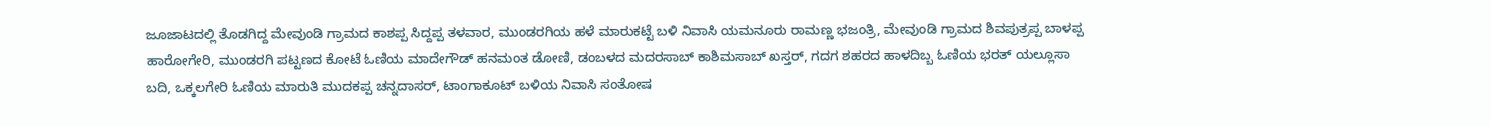ಜೂಜಾಟದಲ್ಲಿ ತೊಡಗಿದ್ದ ಮೇವುಂಡಿ ಗ್ರಾಮದ ಕಾಶಪ್ಪ ಸಿದ್ದಪ್ಪ ತಳವಾರ, ಮುಂಡರಗಿಯ ಹಳೆ ಮಾರುಕಟ್ಟೆ ಬಳಿ ನಿವಾಸಿ ಯಮನೂರು ರಾಮಣ್ಣ ಭಜಂತ್ರಿ, ಮೇವುಂಡಿ ಗ್ರಾಮದ ಶಿವಪುತ್ರಪ್ಪ ಬಾಳಪ್ಪ ಹಾರೋಗೇರಿ, ಮುಂಡರಗಿ ಪಟ್ಟಣದ ಕೋಟೆ ಓಣಿಯ ಮಾದೇಗೌಡ್ ಹನಮಂತ ಡೋಣಿ, ಡಂಬಳದ ಮದರಸಾಬ್ ಕಾಶಿಮಸಾಬ್ ಖಸ್ತರ್, ಗದಗ ಶಹರದ ಹಾಳದಿಬ್ಬ ಓಣಿಯ ಭರತ್ ಯಲ್ಲೂಸಾ ಬದಿ, ಒಕ್ಕಲಗೇರಿ ಓಣಿಯ ಮಾರುತಿ ಮುದಕಪ್ಪ ಚನ್ನದಾಸರ್, ಟಾಂಗಾಕೂಟ್ ಬಳಿಯ ನಿವಾಸಿ ಸಂತೋಷ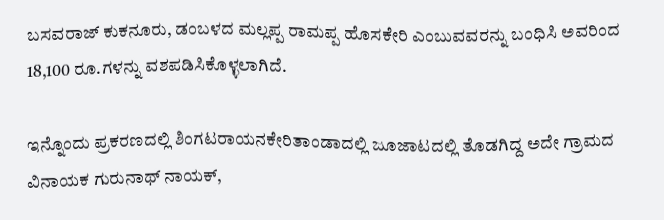ಬಸವರಾಜ್ ಕುಕನೂರು, ಡಂಬಳದ ಮಲ್ಲಪ್ಪ ರಾಮಪ್ಪ ಹೊಸಕೇರಿ ಎಂಬುವವರನ್ನು ಬಂಧಿಸಿ ಅವರಿಂದ 18,100 ರೂ.ಗಳನ್ನು ವಶಪಡಿಸಿಕೊಳ್ಳಲಾಗಿದೆ.

ಇನ್ನೊಂದು ಪ್ರಕರಣದಲ್ಲಿ ಶಿಂಗಟರಾಯನಕೇರಿತಾಂಡಾದಲ್ಲಿ ಜೂಜಾಟದಲ್ಲಿ ತೊಡಗಿದ್ದ ಅದೇ‌ ಗ್ರಾಮದ ವಿನಾಯಕ ಗುರುನಾಥ್ ನಾಯಕ್,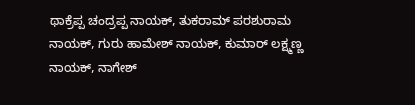ಥಾಕ್ರೆಪ್ಪ ಚಂದ್ರಪ್ಪ ನಾಯಕ್, ತುಕರಾಮ್ ಪರಶುರಾಮ ನಾಯಕ್, ಗುರು ಹಾಮೇಶ್ ನಾಯಕ್, ಕುಮಾರ್ ಲಕ್ಷ್ಮಣ್ಣ ನಾಯಕ್, ನಾಗೇಶ್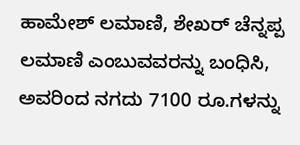ಹಾಮೇಶ್ ಲಮಾಣಿ, ಶೇಖರ್ ಚೆನ್ನಪ್ಪ ಲಮಾಣಿ ಎಂಬುವವರನ್ನು ಬಂಧಿಸಿ, ಅವರಿಂದ ನಗದು 7100 ರೂ.ಗಳನ್ನು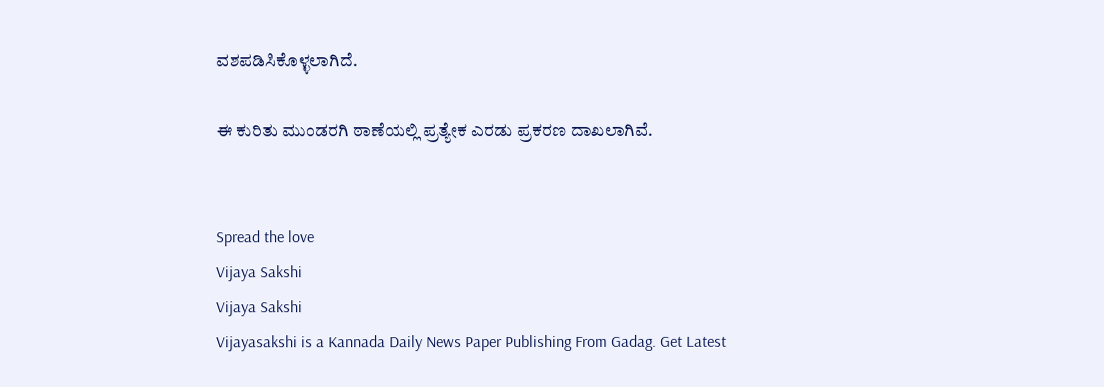ವಶಪಡಿಸಿಕೊಳ್ಳಲಾಗಿದೆ.

ಈ ಕುರಿತು ಮುಂಡರಗಿ ಠಾಣೆಯಲ್ಲಿ ಪ್ರತ್ಯೇಕ ಎರಡು ಪ್ರಕರಣ ದಾಖಲಾಗಿವೆ.


Spread the love
Vijaya Sakshi
Vijaya Sakshi
Vijayasakshi is a Kannada Daily News Paper Publishing From Gadag. Get Latest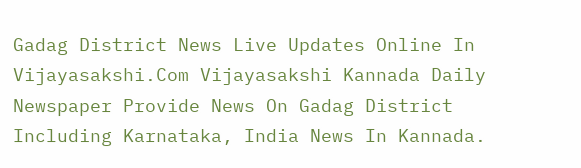Gadag District News Live Updates Online In Vijayasakshi.Com Vijayasakshi Kannada Daily Newspaper Provide News On Gadag District Including Karnataka, India News In Kannada.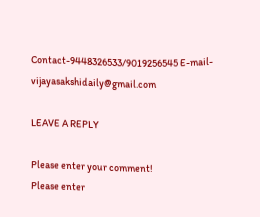Contact-9448326533/9019256545 E-mail-vijayasakshidaily@gmail.com

LEAVE A REPLY

Please enter your comment!
Please enter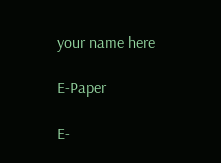your name here

E-Paper

E-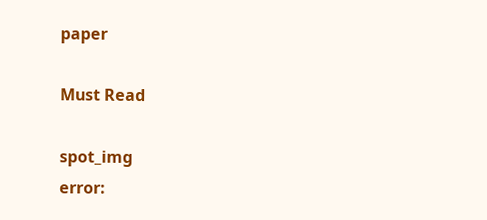paper

Must Read

spot_img
error: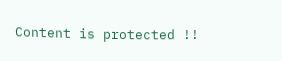Content is protected !!